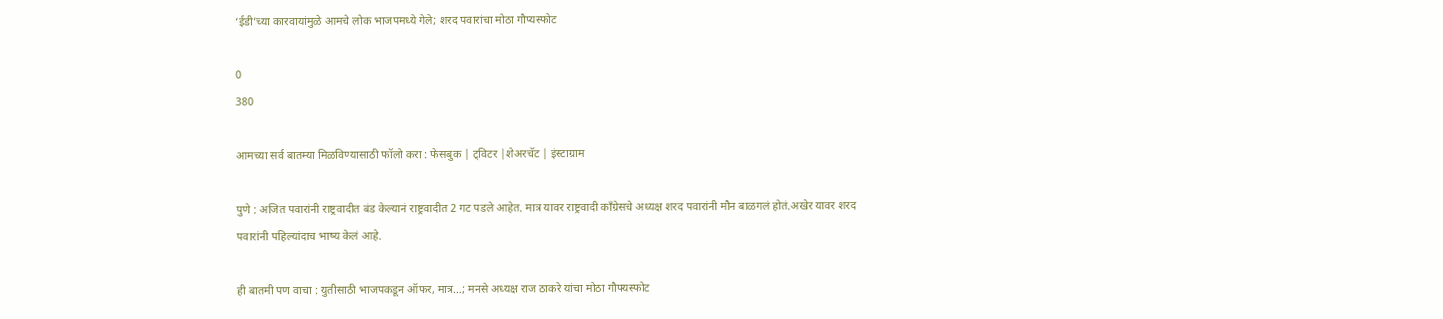‘ईडी’च्या कारवायांमुळे आमचे लोक भाजपमध्ये गेले; शरद पवारांचा मोठा गौप्यस्फोट

0
380

आमच्या सर्व बातम्या मिळविण्यासाठी फॉलो करा : फेसबुक | ट्विटर |शेअरचॅट | इंस्टाग्राम

पुणे : अजित पवारांनी राष्ट्रवादीत बंड केल्यानं राष्ट्रवादीत 2 गट पडले आहेत. मात्र यावर राष्ट्रवादी काँग्रेसचे अध्यक्ष शरद पवारांनी मौन बाळगलं होतं.अखेर यावर शरद पवारांनी पहिल्यांदाच भाष्य केलं आहे.

ही बातमी पण वाचा : युतीसाठी भाजपकडून ऑफर, मात्र…; मनसे अध्यक्ष राज ठाकरे यांचा मोठा गौफ्यस्फोट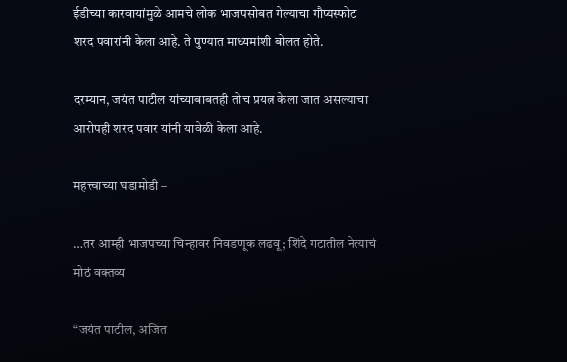ईडीच्या कारवायांमुळे आमचे लोक भाजपसोबत गेल्याचा गौप्यस्फोट शरद पवारांनी केला आहे. ते पुण्यात माध्यमांशी बोलत होते.

दरम्यान, जयंत पाटील यांच्याबाबतही तोच प्रयत्न केला जात असल्याचा आरोपही शरद पवार यांनी यावेळी केला आहे.

महत्त्वाच्या घडामोडी –

…तर आम्ही भाजपच्या चिन्हावर निवडणूक लढवू; शिंदे गटातील नेत्याचं मोठं वक्तव्य

“जयंत पाटील, अजित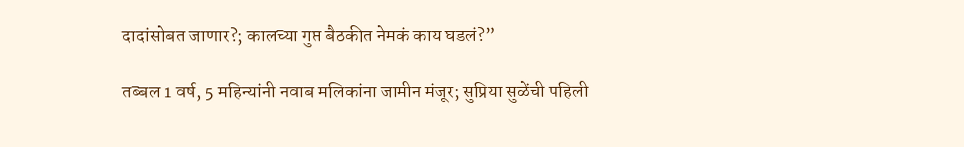दादांसोबत जाणार?; कालच्या गुप्त बैठकीत नेमकं काय घडलं?”

तब्बल 1 वर्ष, 5 महिन्यांनी नवाब मलिकांना जामीन मंजूर; सुप्रिया सुळेंची पहिली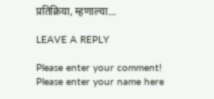प्रतिक्रिया, म्हणाल्या…

LEAVE A REPLY

Please enter your comment!
Please enter your name here